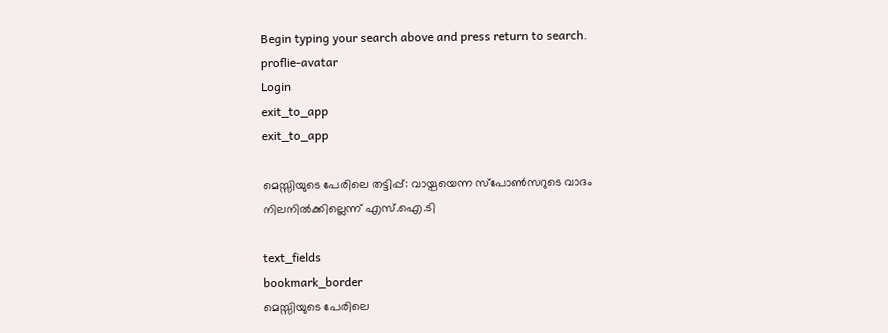Begin typing your search above and press return to search.
proflie-avatar
Login
exit_to_app
exit_to_app

മെസ്സിയുടെ പേരിലെ തട്ടിപ്പ്: വായ്പയെന്ന സ്പോൺസറുടെ വാദം നിലനിൽക്കില്ലെന്ന് എസ്.ഐ.ടി

text_fields
bookmark_border
മെസ്സിയുടെ പേരിലെ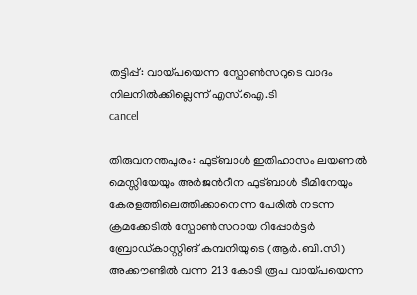തട്ടിപ്പ്: വായ്പയെന്ന സ്പോൺസറുടെ വാദം നിലനിൽക്കില്ലെന്ന് എസ്.ഐ.ടി
cancel

തിരുവനന്തപുരം: ഫുട്ബാൾ ഇതിഹാസം ലയണൽ മെസ്സിയേയും അർജന്‍റീന ഫുട്ബാൾ ടീമിനേയും കേരളത്തിലെത്തിക്കാനെന്ന പേരിൽ നടന്ന ക്രമക്കേടിൽ സ്പോൺസറായ റിപ്പോർട്ടർ ബ്രോഡ്കാസ്റ്റിങ് കമ്പനിയുടെ (ആർ.ബി.സി) അക്കൗണ്ടിൽ വന്ന 213 കോടി രൂപ വായ്പയെന്ന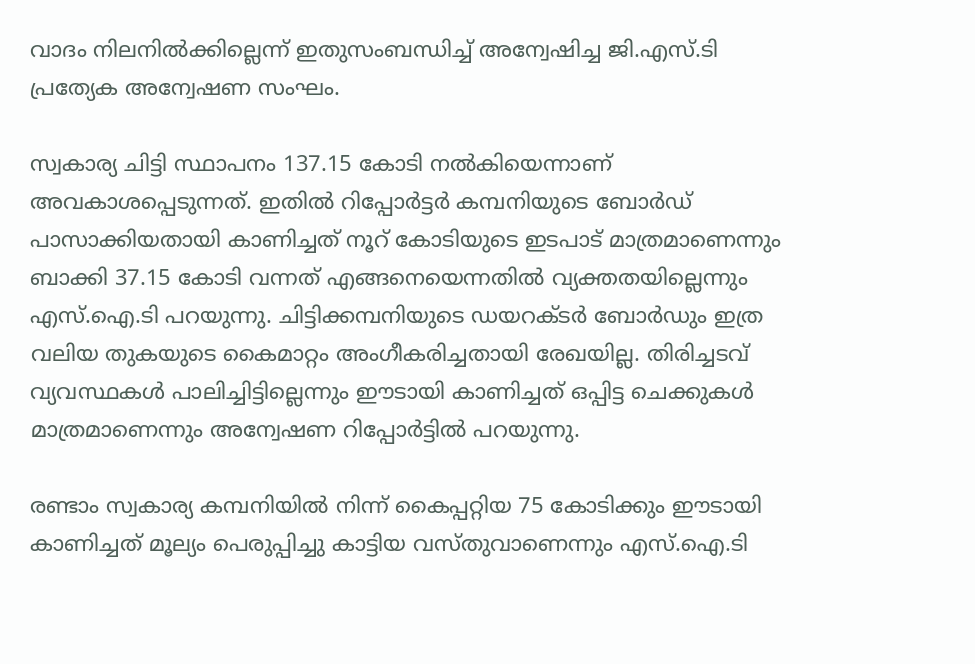വാദം നിലനിൽക്കില്ലെന്ന് ഇതുസംബന്ധിച്ച് അന്വേഷിച്ച ജി.എസ്.ടി പ്രത്യേക അന്വേഷണ സംഘം.

സ്വകാര്യ ചിട്ടി സ്ഥാപനം 137.15 കോടി നൽകിയെന്നാണ് അവകാശപ്പെടുന്നത്. ഇതിൽ റിപ്പോർട്ടർ കമ്പനിയുടെ ബോർഡ് പാസാക്കിയതായി കാണിച്ചത് നൂറ് കോടിയുടെ ഇടപാട് മാത്രമാണെന്നും ബാക്കി 37.15 കോടി വന്നത് എങ്ങനെയെന്നതിൽ വ്യക്തതയില്ലെന്നും എസ്.ഐ.ടി പറയുന്നു. ചിട്ടിക്കമ്പനിയുടെ ഡയറക്ടർ ബോർഡും ഇത്ര വലിയ തുകയുടെ കൈമാറ്റം അംഗീകരിച്ചതായി രേഖയില്ല. തിരിച്ചടവ് വ്യവസ്ഥകൾ പാലിച്ചിട്ടില്ലെന്നും ഈടായി കാണിച്ചത് ഒപ്പിട്ട ചെക്കുകൾ മാത്രമാണെന്നും അന്വേഷണ റിപ്പോർട്ടിൽ പറയുന്നു.

രണ്ടാം സ്വകാര്യ കമ്പനിയിൽ നിന്ന് കൈപ്പറ്റിയ 75 കോടിക്കും ഈടായി കാണിച്ചത് മൂല്യം പെരുപ്പിച്ചു കാട്ടിയ വസ്തുവാണെന്നും എസ്.ഐ.ടി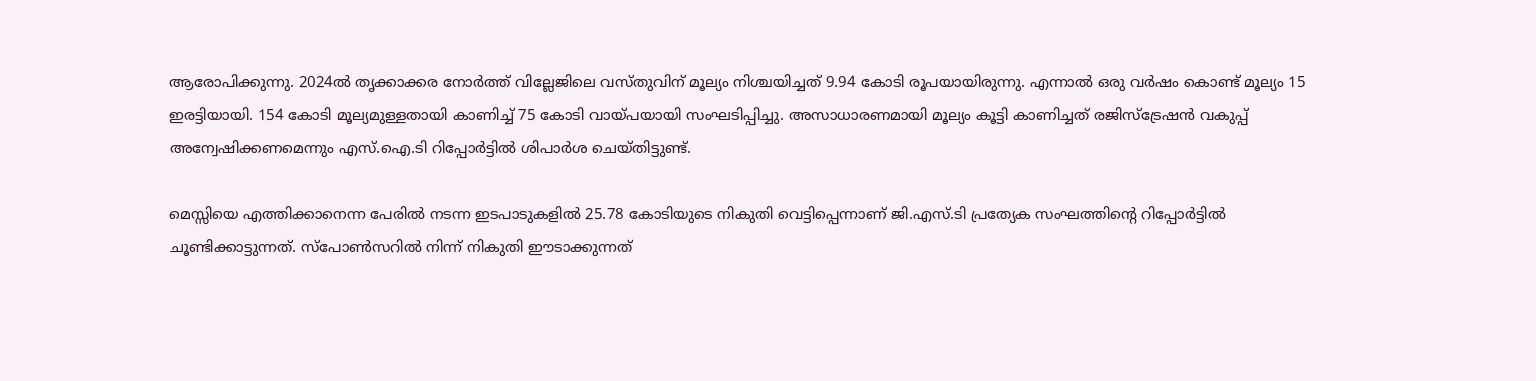ആരോപിക്കുന്നു. 2024ൽ തൃക്കാക്കര നോർത്ത് വില്ലേജിലെ വസ്തുവിന് മൂല്യം നിശ്ചയിച്ചത് 9.94 കോടി രൂപയായിരുന്നു. എന്നാൽ ഒരു വർഷം കൊണ്ട് മൂല്യം 15 ഇരട്ടിയായി. 154 കോടി മൂല്യമുള്ളതായി കാണിച്ച് 75 കോടി വായ്പയായി സംഘടിപ്പിച്ചു. അസാധാരണമായി മൂല്യം കൂട്ടി കാണിച്ചത് രജിസ്ട്രേഷൻ വകുപ്പ് അന്വേഷിക്കണമെന്നും എസ്.ഐ.ടി റിപ്പോർട്ടിൽ ശിപാർശ ചെയ്തിട്ടുണ്ട്.

മെസ്സിയെ എത്തിക്കാനെന്ന പേരിൽ നടന്ന ഇടപാടുകളിൽ 25.78 കോടിയുടെ നികുതി വെട്ടിപ്പെന്നാണ് ജി.എസ്.ടി പ്രത്യേക സംഘത്തിന്‍റെ റിപ്പോർട്ടിൽ ചൂണ്ടിക്കാട്ടുന്നത്. സ്പോൺസറിൽ നിന്ന് നികുതി ഈടാക്കുന്നത്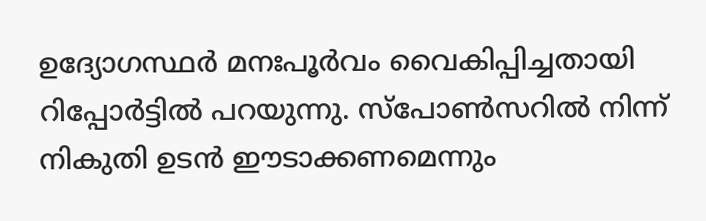ഉദ്യോഗസ്ഥർ മനഃപൂർവം വൈകിപ്പിച്ചതായി റിപ്പോർട്ടിൽ പറയുന്നു. സ്പോണ്‍സറിൽ നിന്ന് നികുതി ഉടൻ ഈടാക്കണമെന്നും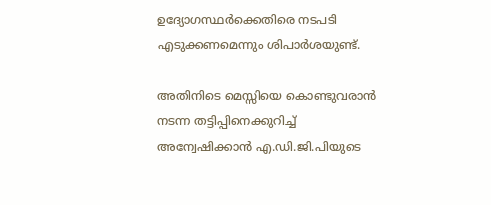ഉദ്യോഗസ്ഥർക്കെതിരെ നടപടി എടുക്കണമെന്നും ശിപാർശയുണ്ട്.

അതിനിടെ മെസ്സിയെ കൊണ്ടുവരാൻ നടന്ന തട്ടിപ്പിനെക്കുറിച്ച് അന്വേഷിക്കാൻ എ.ഡി.ജി.പിയുടെ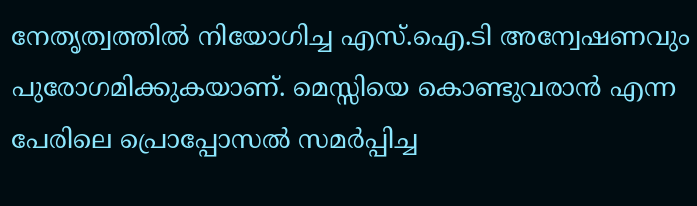നേതൃത്വത്തിൽ നിയോഗിച്ച എസ്.ഐ.ടി അന്വേഷണവും പുരോഗമിക്കുകയാണ്. മെസ്സിയെ കൊണ്ടുവരാൻ എന്ന പേരിലെ പ്രൊപ്പോസൽ സമർപ്പിച്ച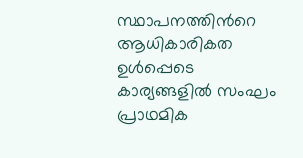സ്ഥാപനത്തിന്‍റെ ആധികാരികത ഉൾപ്പെടെ കാര്യങ്ങളിൽ സംഘം പ്രാഥമിക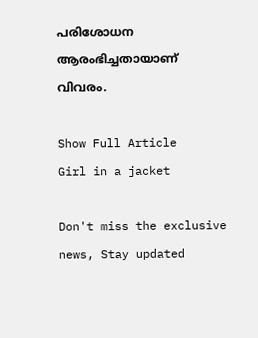പരിശോധന ആരംഭിച്ചതായാണ് വിവരം.

Show Full Article
Girl in a jacket

Don't miss the exclusive news, Stay updated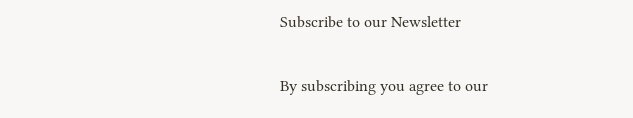Subscribe to our Newsletter

By subscribing you agree to our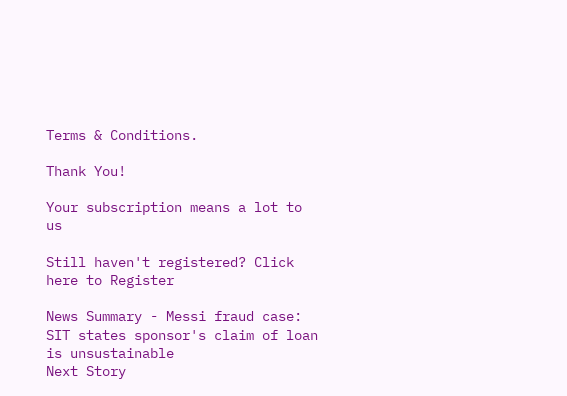Terms & Conditions.

Thank You!

Your subscription means a lot to us

Still haven't registered? Click here to Register

News Summary - Messi fraud case: SIT states sponsor's claim of loan is unsustainable
Next Story